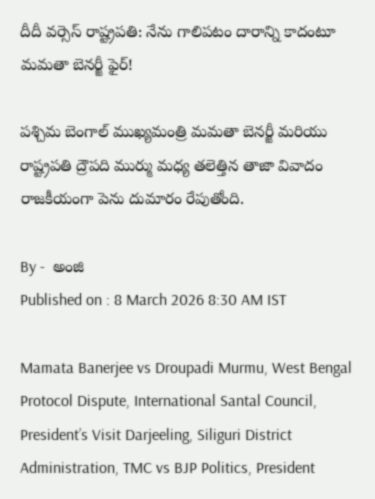దీదీ వర్సెస్ రాష్ట్రపతి: నేను గాలిపటం దారాన్ని కాదంటూ మమతా బెనర్జీ ఫైర్!

పశ్చిమ బెంగాల్ ముఖ్యమంత్రి మమతా బెనర్జీ మరియు రాష్ట్రపతి ద్రౌపది ముర్ము మధ్య తలెత్తిన తాజా వివాదం రాజకీయంగా పెను దుమారం రేపుతోంది.

By -  అంజి
Published on : 8 March 2026 8:30 AM IST

Mamata Banerjee vs Droupadi Murmu, West Bengal Protocol Dispute, International Santal Council, President’s Visit Darjeeling, Siliguri District Administration, TMC vs BJP Politics, President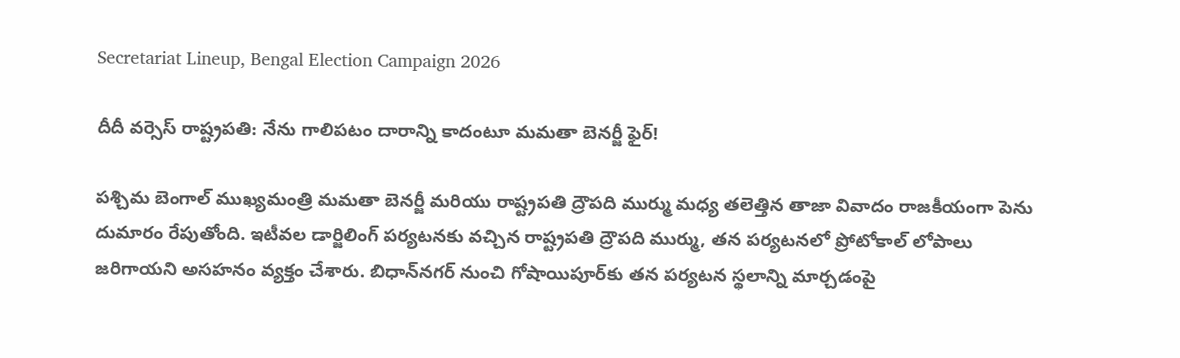Secretariat Lineup, Bengal Election Campaign 2026

దీదీ వర్సెస్ రాష్ట్రపతి: నేను గాలిపటం దారాన్ని కాదంటూ మమతా బెనర్జీ ఫైర్!

పశ్చిమ బెంగాల్ ముఖ్యమంత్రి మమతా బెనర్జీ మరియు రాష్ట్రపతి ద్రౌపది ముర్ము మధ్య తలెత్తిన తాజా వివాదం రాజకీయంగా పెను దుమారం రేపుతోంది. ఇటీవల డార్జిలింగ్ పర్యటనకు వచ్చిన రాష్ట్రపతి ద్రౌపది ముర్ము, తన పర్యటనలో ప్రోటోకాల్ లోపాలు జరిగాయని అసహనం వ్యక్తం చేశారు. బిధాన్‌నగర్ నుంచి గోషాయిపూర్‌కు తన పర్యటన స్థలాన్ని మార్చడంపై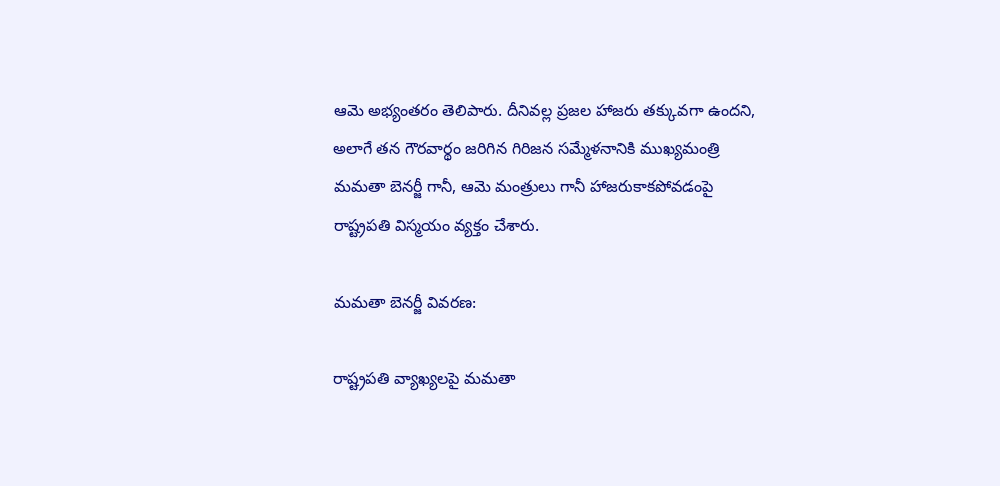ఆమె అభ్యంతరం తెలిపారు. దీనివల్ల ప్రజల హాజరు తక్కువగా ఉందని, అలాగే తన గౌరవార్థం జరిగిన గిరిజన సమ్మేళనానికి ముఖ్యమంత్రి మమతా బెనర్జీ గానీ, ఆమె మంత్రులు గానీ హాజరుకాకపోవడంపై రాష్ట్రపతి విస్మయం వ్యక్తం చేశారు.

మమతా బెనర్జీ వివరణ:

రాష్ట్రపతి వ్యాఖ్యలపై మమతా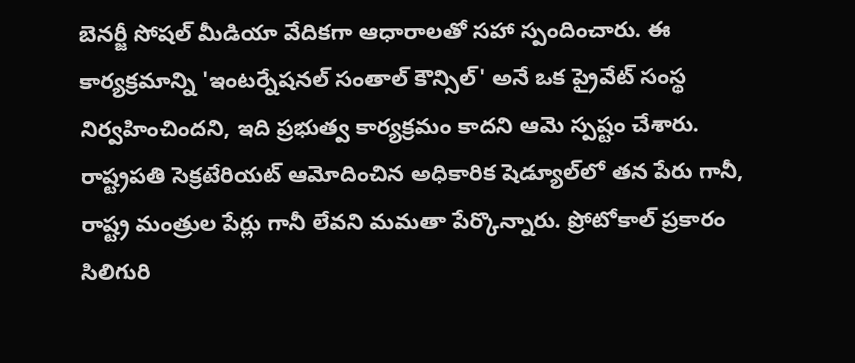బెనర్జీ సోషల్ మీడియా వేదికగా ఆధారాలతో సహా స్పందించారు. ఈ కార్యక్రమాన్ని 'ఇంటర్నేషనల్ సంతాల్ కౌన్సిల్' అనే ఒక ప్రైవేట్ సంస్థ నిర్వహించిందని, ఇది ప్రభుత్వ కార్యక్రమం కాదని ఆమె స్పష్టం చేశారు. రాష్ట్రపతి సెక్రటేరియట్ ఆమోదించిన అధికారిక షెడ్యూల్‌లో తన పేరు గానీ, రాష్ట్ర మంత్రుల పేర్లు గానీ లేవని మమతా పేర్కొన్నారు. ప్రోటోకాల్ ప్రకారం సిలిగురి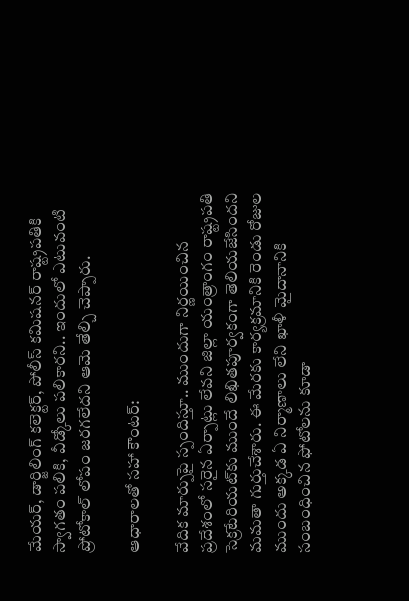మేయర్, డార్జిలింగ్ కలెక్టర్, పోలీస్ కమిషనర్ రాష్ట్రపతికి స్వాగతం పలికి, వీడ్కోలు పలికారని.. ఇందులో ఎటువంటి ప్రోటోకాల్ లోపం జరగలేదని ఆమె తేల్చి చెప్పారు.

ఆధారాలతో సహా కౌంటర్:

వేదిక మార్పుపై స్పందిస్తూ.. ముందుగా నిర్ణయించిన ప్రదేశంలో సరైన ఏర్పాట్లు లేవని జిల్లా యంత్రాంగం రాష్ట్రపతి సెక్రటేరియట్‌కు ముందే లిఖితపూర్వకంగా తెలియజేసిందని మమతా గుర్తుచేశారు. ఈ మేరకు కార్యక్రమానికి రెండు రోజుల ముందు అక్కడ ఏ నిర్మాణాలు లేని ఖాళీ మైదానానికి సంబంధించిన ఫోటోలను కూడా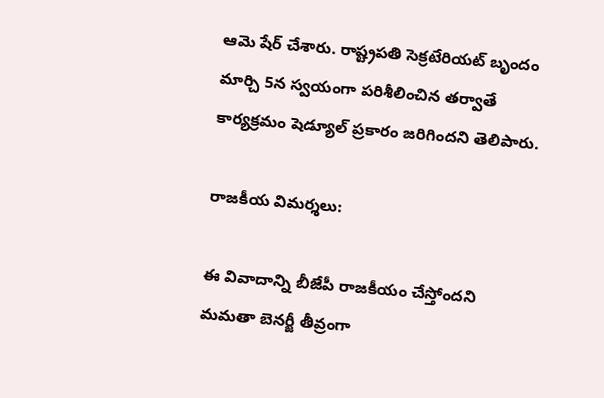ఆమె షేర్ చేశారు. రాష్ట్రపతి సెక్రటేరియట్ బృందం మార్చి 5న స్వయంగా పరిశీలించిన తర్వాతే కార్యక్రమం షెడ్యూల్ ప్రకారం జరిగిందని తెలిపారు.

రాజకీయ విమర్శలు:

ఈ వివాదాన్ని బీజేపీ రాజకీయం చేస్తోందని మమతా బెనర్జీ తీవ్రంగా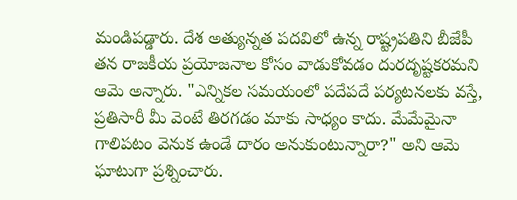మండిపడ్డారు. దేశ అత్యున్నత పదవిలో ఉన్న రాష్ట్రపతిని బీజేపీ తన రాజకీయ ప్రయోజనాల కోసం వాడుకోవడం దురదృష్టకరమని ఆమె అన్నారు. "ఎన్నికల సమయంలో పదేపదే పర్యటనలకు వస్తే, ప్రతిసారీ మీ వెంటే తిరగడం మాకు సాధ్యం కాదు. మేమేమైనా గాలిపటం వెనుక ఉండే దారం అనుకుంటున్నారా?" అని ఆమె ఘాటుగా ప్రశ్నించారు.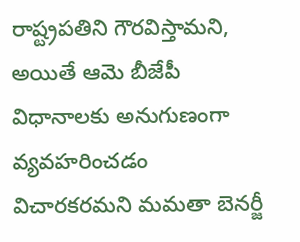రాష్ట్రపతిని గౌరవిస్తామని, అయితే ఆమె బీజేపీ విధానాలకు అనుగుణంగా వ్యవహరించడం విచారకరమని మమతా బెనర్జీ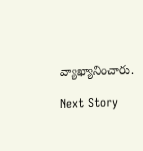వ్యాఖ్యానించారు.

Next Story